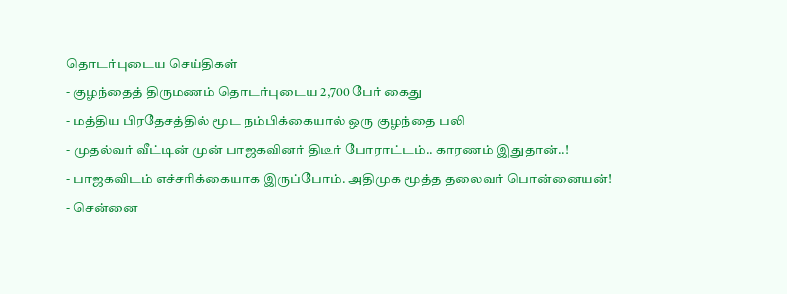தொடர்புடைய செய்திகள்
- குழந்தைத் திருமணம் தொடர்புடைய 2,700 பேர் கைது
- மத்திய பிரதேசத்தில் மூட நம்பிக்கையால் ஒரு குழந்தை பலி
- முதல்வர் வீட்டின் முன் பாஜகவினர் திடீர் போராட்டம்.. காரணம் இதுதான்..!
- பாஜகவிடம் எச்சரிக்கையாக இருப்போம். அதிமுக மூத்த தலைவர் பொன்னையன்!
- சென்னை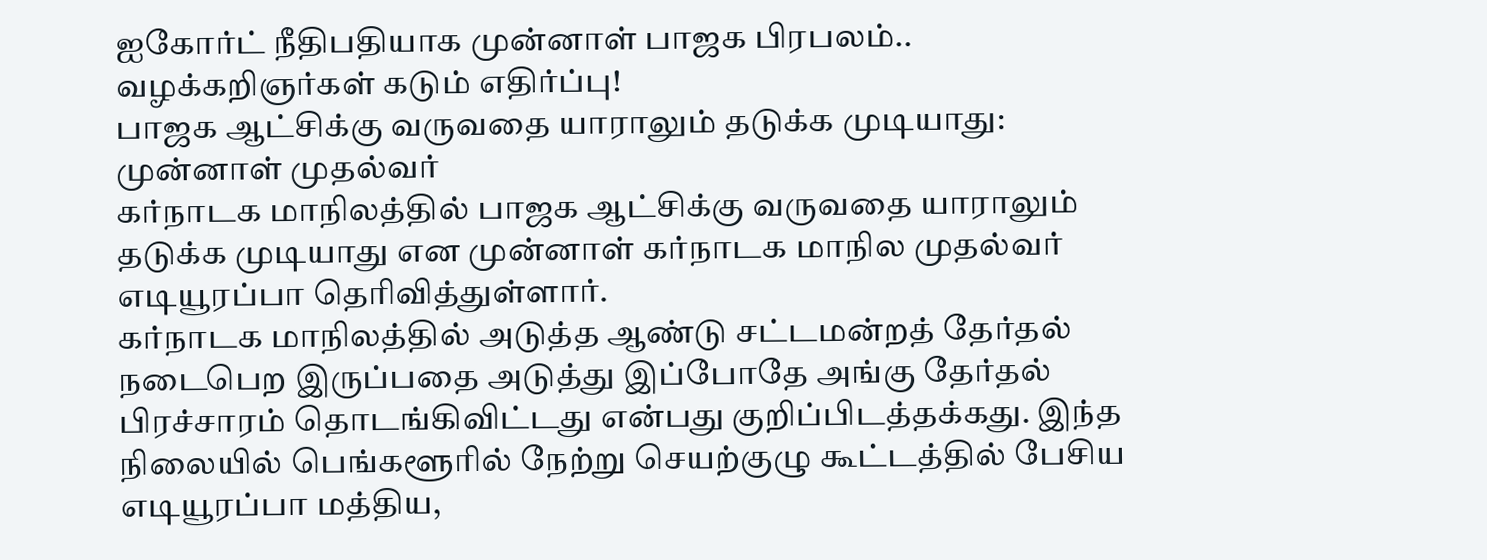ஐகோர்ட் நீதிபதியாக முன்னாள் பாஜக பிரபலம்.. வழக்கறிஞர்கள் கடும் எதிர்ப்பு!
பாஜக ஆட்சிக்கு வருவதை யாராலும் தடுக்க முடியாது: முன்னாள் முதல்வர்
கர்நாடக மாநிலத்தில் பாஜக ஆட்சிக்கு வருவதை யாராலும் தடுக்க முடியாது என முன்னாள் கர்நாடக மாநில முதல்வர் எடியூரப்பா தெரிவித்துள்ளார்.
கர்நாடக மாநிலத்தில் அடுத்த ஆண்டு சட்டமன்றத் தேர்தல் நடைபெற இருப்பதை அடுத்து இப்போதே அங்கு தேர்தல் பிரச்சாரம் தொடங்கிவிட்டது என்பது குறிப்பிடத்தக்கது. இந்த நிலையில் பெங்களூரில் நேற்று செயற்குழு கூட்டத்தில் பேசிய எடியூரப்பா மத்திய,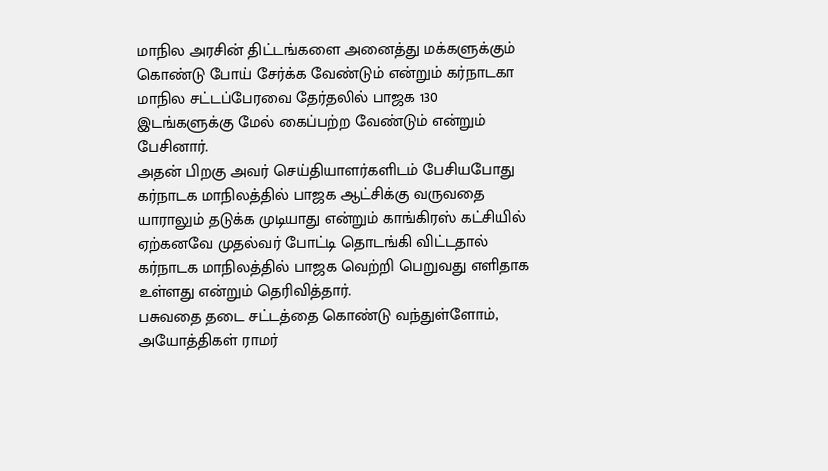மாநில அரசின் திட்டங்களை அனைத்து மக்களுக்கும் கொண்டு போய் சேர்க்க வேண்டும் என்றும் கர்நாடகா மாநில சட்டப்பேரவை தேர்தலில் பாஜக 130 இடங்களுக்கு மேல் கைப்பற்ற வேண்டும் என்றும் பேசினார்.
அதன் பிறகு அவர் செய்தியாளர்களிடம் பேசியபோது கர்நாடக மாநிலத்தில் பாஜக ஆட்சிக்கு வருவதை யாராலும் தடுக்க முடியாது என்றும் காங்கிரஸ் கட்சியில் ஏற்கனவே முதல்வர் போட்டி தொடங்கி விட்டதால் கர்நாடக மாநிலத்தில் பாஜக வெற்றி பெறுவது எளிதாக உள்ளது என்றும் தெரிவித்தார்.
பசுவதை தடை சட்டத்தை கொண்டு வந்துள்ளோம், அயோத்திகள் ராமர்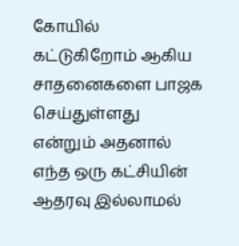கோயில் கட்டுகிறோம் ஆகிய சாதனைகளை பாஜக செய்துள்ளது என்றும் அதனால் எந்த ஒரு கட்சியின் ஆதரவு இல்லாமல்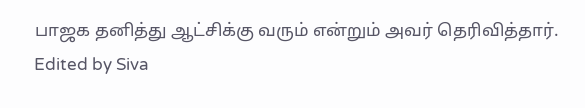பாஜக தனித்து ஆட்சிக்கு வரும் என்றும் அவர் தெரிவித்தார்.
Edited by Siva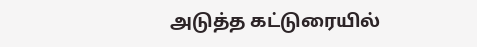அடுத்த கட்டுரையில்